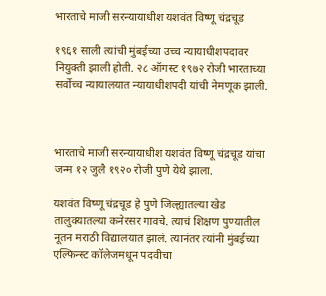भारताचे माजी सरन्यायाधीश यशवंत विष्णू चंद्रचूड

१९६१ साली त्यांची मुंबईच्या उच्च न्यायाधीशपदावर नियुक्ती झाली होती. २८ ऑगस्ट १९७२ रोजी भारताच्या सर्वोच्च न्यायालयात न्यायाधीशपदी यांची नेमणूक झाली.



भारताचे माजी सरन्यायाधीश यशवंत विष्णू चंद्रचूड यांचा जन्म १२ जुलै १९२० रोजी पुणे येथे झाला.

यशवंत विष्णू चंद्रचूड हे पुणे जिल्ह्यातल्या खेड तालुक्यातल्या कनेरसर गावचे. त्याचं शिक्षण पुण्यातील नूतन मराठी विद्यालयात झालं. त्यानंतर त्यांनी मुंबईच्या एल्फिन्स्ट कॉलेजमधून पदवीचा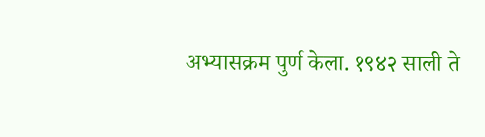अभ्यासक्रम पुर्ण केला. १९४२ साली ते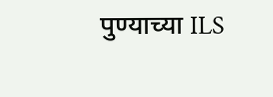पुण्याच्या ILS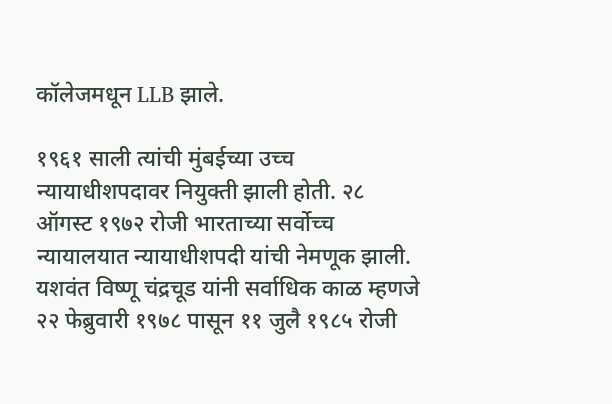कॉलेजमधून LLB झाले.

१९६१ साली त्यांची मुंबईच्या उच्च न्यायाधीशपदावर नियुक्ती झाली होती. २८ ऑगस्ट १९७२ रोजी भारताच्या सर्वोच्च न्यायालयात न्यायाधीशपदी यांची नेमणूक झाली. यशवंत विष्णू चंद्रचूड यांनी सर्वाधिक काळ म्हणजे २२ फेब्रुवारी १९७८ पासून ११ जुलै १९८५ रोजी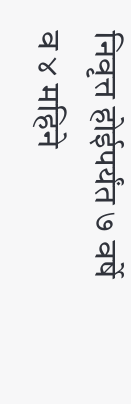निवृत्त होईपर्यंत ७ वर्षे व ४ महिने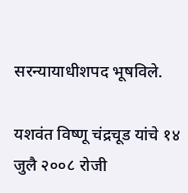सरन्यायाधीशपद भूषविले.

यशवंत विष्णू चंद्रचूड यांचे १४ जुलै २००८ रोजी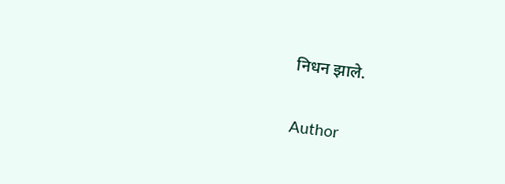निधन झाले.

Author